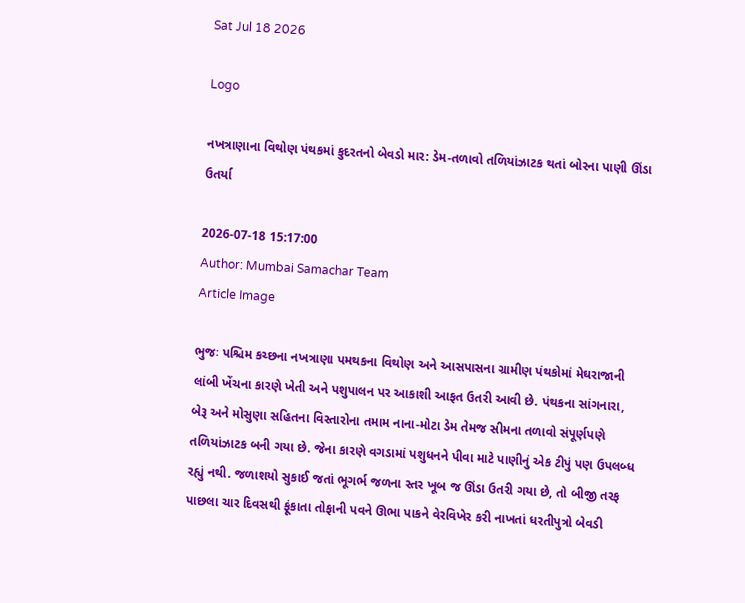Sat Jul 18 2026

Logo

નખત્રાણાના વિથોણ પંથકમાં કુદરતનો બેવડો માર: ડેમ-તળાવો તળિયાંઝાટક થતાં બોરના પાણી ઊંડા ઉતર્યા

2026-07-18 15:17:00
Author: Mumbai Samachar Team
Article Image

ભુજઃ પશ્ચિમ કચ્છના નખત્રાણા પમથકના વિથોણ અને આસપાસના ગ્રામીણ પંથકોમાં મેઘરાજાની લાંબી ખેંચના કારણે ખેતી અને પશુપાલન પર આકાશી આફત ઉતરી આવી છે. પંથકના સાંગનારા, બેરૂ અને મોસુણા સહિતના વિસ્તારોના તમામ નાના-મોટા ડેમ તેમજ સીમના તળાવો સંપૂર્ણપણે તળિયાંઝાટક બની ગયા છે. જેના કારણે વગડામાં પશુધનને પીવા માટે પાણીનું એક ટીપું પણ ઉપલબ્ધ રહ્યું નથી. જળાશયો સુકાઈ જતાં ભૂગર્ભ જળના સ્તર ખૂબ જ ઊંડા ઉતરી ગયા છે, તો બીજી તરફ પાછલા ચાર દિવસથી ફૂંકાતા તોફાની પવને ઊભા પાકને વેરવિખેર કરી નાખતાં ધરતીપુત્રો બેવડી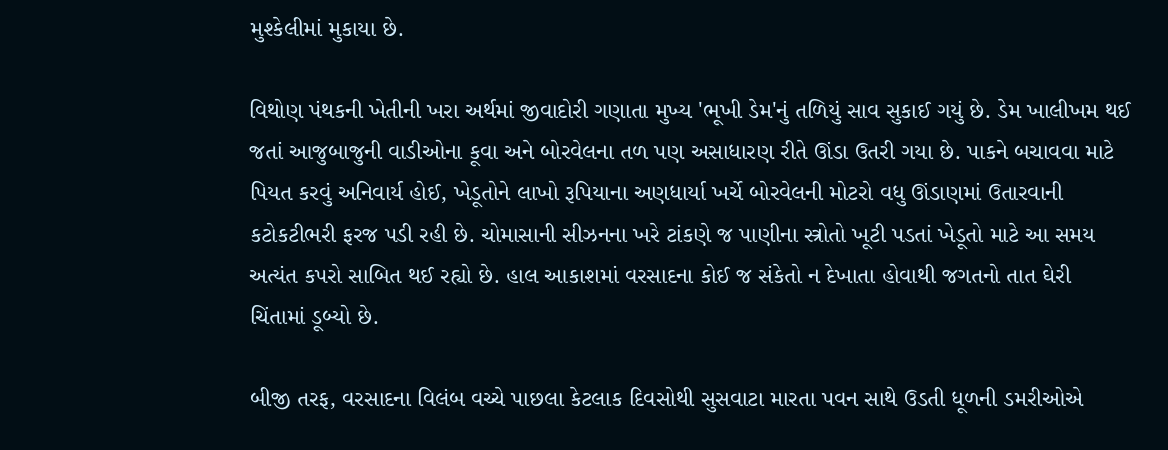મુશ્કેલીમાં મુકાયા છે.

વિથોણ પંથકની ખેતીની ખરા અર્થમાં જીવાદોરી ગણાતા મુખ્ય 'ભૂખી ડેમ'નું તળિયું સાવ સુકાઈ ગયું છે. ડેમ ખાલીખમ થઈ જતાં આજુબાજુની વાડીઓના કૂવા અને બોરવેલના તળ પણ અસાધારણ રીતે ઊંડા ઉતરી ગયા છે. પાકને બચાવવા માટે પિયત કરવું અનિવાર્ય હોઈ, ખેડૂતોને લાખો રૂપિયાના અણધાર્યા ખર્ચે બોરવેલની મોટરો વધુ ઊંડાણમાં ઉતારવાની કટોકટીભરી ફરજ પડી રહી છે. ચોમાસાની સીઝનના ખરે ટાંકણે જ પાણીના સ્ત્રોતો ખૂટી પડતાં ખેડૂતો માટે આ સમય અત્યંત કપરો સાબિત થઈ રહ્યો છે. હાલ આકાશમાં વરસાદના કોઈ જ સંકેતો ન દેખાતા હોવાથી જગતનો તાત ઘેરી ચિંતામાં ડૂબ્યો છે.

બીજી તરફ, વરસાદના વિલંબ વચ્ચે પાછલા કેટલાક દિવસોથી સુસવાટા મારતા પવન સાથે ઉડતી ધૂળની ડમરીઓએ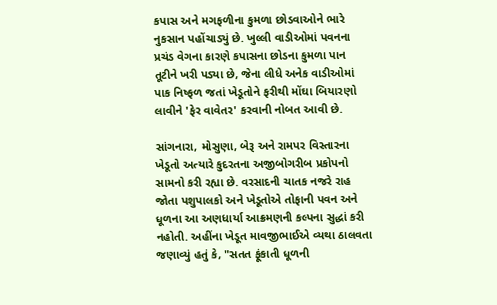કપાસ અને મગફળીના કુમળા છોડવાઓને ભારે નુકસાન પહોંચાડ્યું છે. ખુલ્લી વાડીઓમાં પવનના પ્રચંડ વેગના કારણે કપાસના છોડના કુમળા પાન તૂટીને ખરી પડ્યા છે, જેના લીધે અનેક વાડીઓમાં પાક નિષ્ફળ જતાં ખેડૂતોને ફરીથી મોંઘા બિયારણો લાવીને 'ફેર વાવેતર' કરવાની નોબત આવી છે.

સાંગનારા, મોસુણા, બેરૂ અને રામપર વિસ્તારના ખેડૂતો અત્યારે કુદરતના અજીબોગરીબ પ્રકોપનો સામનો કરી રહ્યા છે. વરસાદની ચાતક નજરે રાહ જોતા પશુપાલકો અને ખેડૂતોએ તોફાની પવન અને ધૂળના આ અણધાર્યા આક્રમણની કલ્પના સુદ્ધાં કરી નહોતી. અહીંના ખેડૂત માવજીભાઈએ વ્યથા ઠાલવતા જણાવ્યું હતું કે, "સતત ફૂંકાતી ધૂળની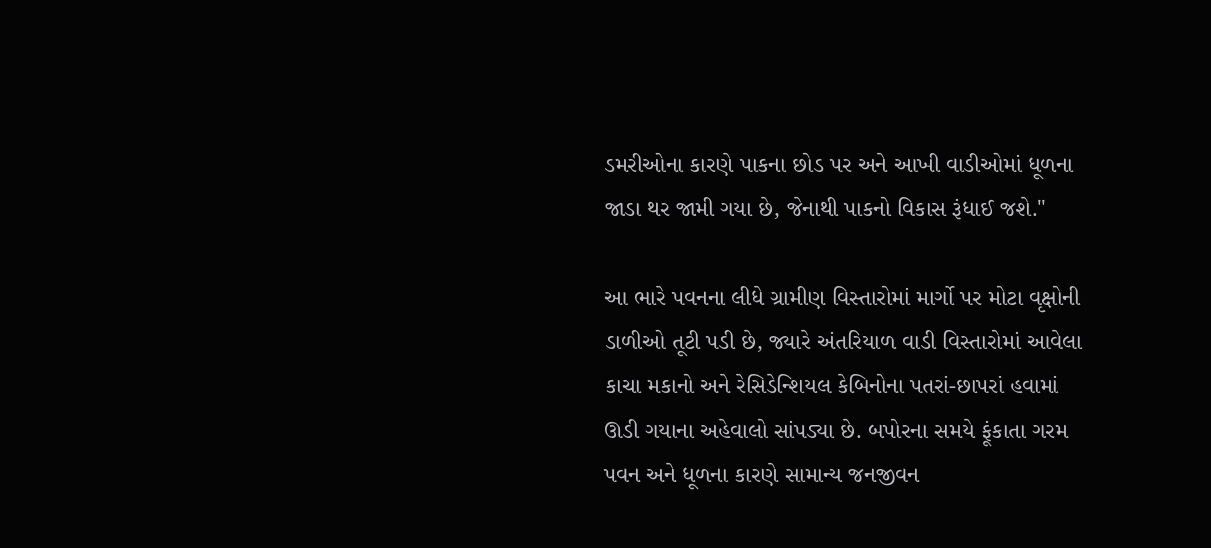ડમરીઓના કારણે પાકના છોડ પર અને આખી વાડીઓમાં ધૂળના જાડા થર જામી ગયા છે, જેનાથી પાકનો વિકાસ રૂંધાઈ જશે."

આ ભારે પવનના લીધે ગ્રામીણ વિસ્તારોમાં માર્ગો પર મોટા વૃક્ષોની ડાળીઓ તૂટી પડી છે, જ્યારે અંતરિયાળ વાડી વિસ્તારોમાં આવેલા કાચા મકાનો અને રેસિડેન્શિયલ કેબિનોના પતરાં-છાપરાં હવામાં ઊડી ગયાના અહેવાલો સાંપડ્યા છે. બપોરના સમયે ફૂંકાતા ગરમ પવન અને ધૂળના કારણે સામાન્ય જનજીવન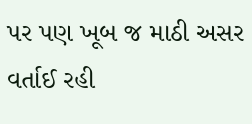પર પણ ખૂબ જ માઠી અસર વર્તાઈ રહી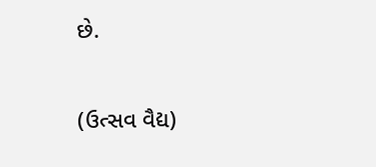છે.

(ઉત્સવ વૈદ્ય)